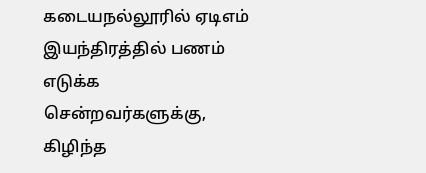கடையநல்லூரில் ஏடிஎம் இயந்திரத்தில் பணம் எடுக்க சென்றவர்களுக்கு, கிழிந்த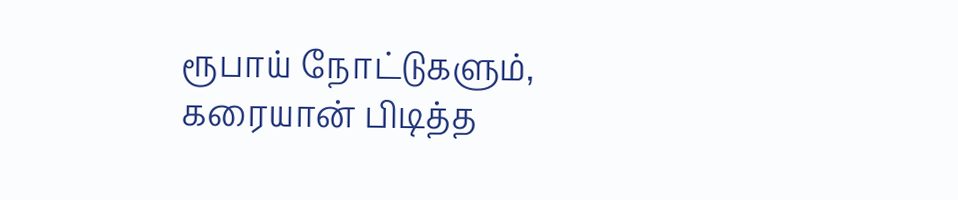ரூபாய் நோட்டுகளும், கரையான் பிடித்த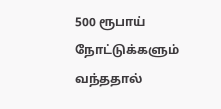500 ரூபாய் நோட்டுக்களும் வந்ததால்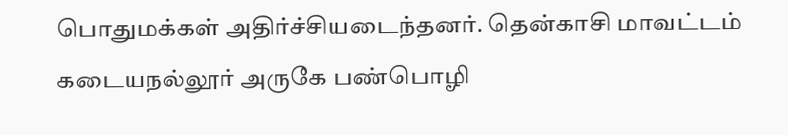பொதுமக்கள் அதிர்ச்சியடைந்தனர். தென்காசி மாவட்டம் கடையநல்லூர் அருகே பண்பொழி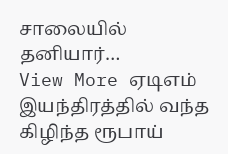சாலையில் தனியார்…
View More ஏடிஎம் இயந்திரத்தில் வந்த கிழிந்த ரூபாய்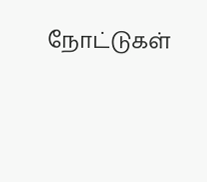நோட்டுகள்